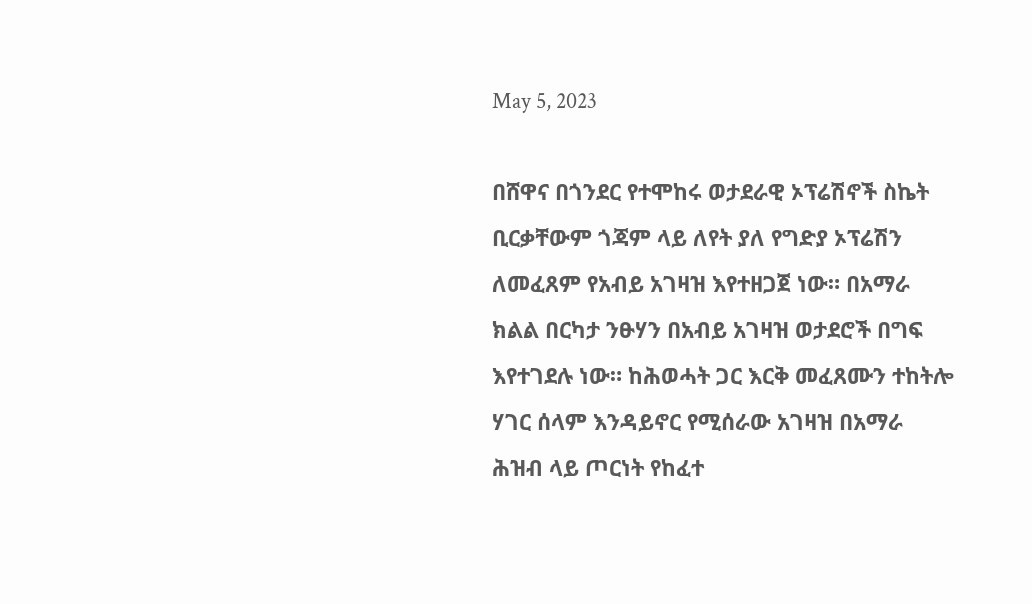May 5, 2023

በሸዋና በጎንደር የተሞከሩ ወታደራዊ ኦፕሬሽኖች ስኬት ቢርቃቸውም ጎጃም ላይ ለየት ያለ የግድያ ኦፕሬሽን ለመፈጸም የአብይ አገዛዝ እየተዘጋጀ ነው። በአማራ ክልል በርካታ ንፁሃን በአብይ አገዛዝ ወታደሮች በግፍ እየተገደሉ ነው። ከሕወሓት ጋር እርቅ መፈጸሙን ተከትሎ ሃገር ሰላም እንዳይኖር የሚሰራው አገዛዝ በአማራ ሕዝብ ላይ ጦርነት የከፈተ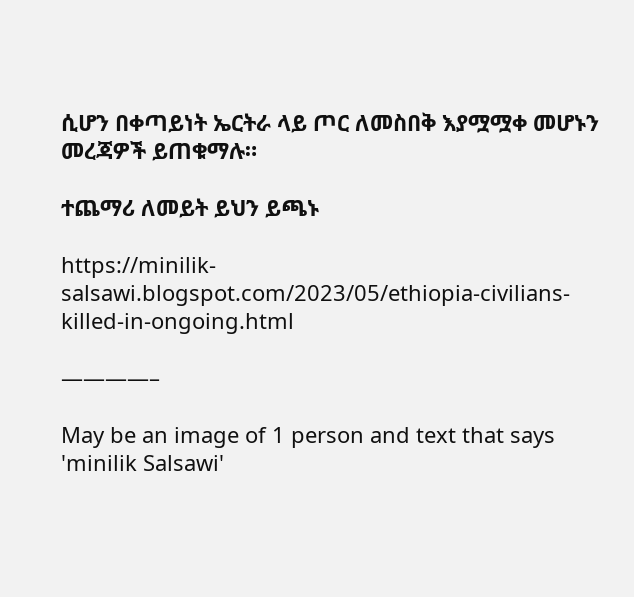ሲሆን በቀጣይነት ኤርትራ ላይ ጦር ለመስበቅ እያሟሟቀ መሆኑን መረጃዎች ይጠቁማሉ።

ተጨማሪ ለመይት ይህን ይጫኑ

https://minilik-salsawi.blogspot.com/2023/05/ethiopia-civilians-killed-in-ongoing.html

————–

May be an image of 1 person and text that says 'minilik Salsawi'